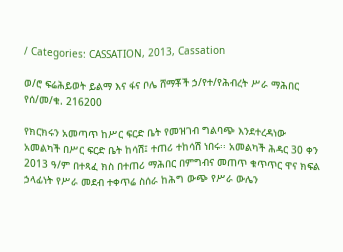/ Categories: CASSATION, 2013, Cassation

ወ/ሮ ፍሬሕይወት ይልማ እና ፋና ቦሌ ሸማቾች ኃ/የተ/የሕብረት ሥራ ማሕበር የሰ/መ/ቁ. 216200

የክርክሩን አመጣጥ ከሥር ፍርድ ቤት የመዝገብ ግልባጭ እንደተረዳነው አመልካች በሥር ፍርድ ቤት ከሳሽ፤ ተጠሪ ተከሳሽ ነበሩ፡፡ አመልካች ሕዳር 30 ቀን 2013 ዓ/ም በተጻፈ ክስ በተጠሪ ማሕበር በምግብና መጠጥ ቁጥጥር ዋና ክፍል ኃላፊነት የሥራ መደብ ተቀጥሬ ስሰራ ከሕግ ውጭ የሥራ ውሌን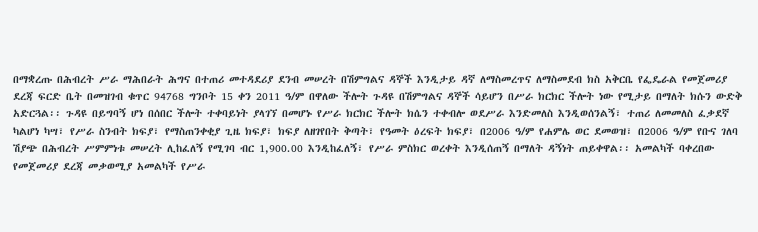በማቋረጡ በሕብረት ሥራ ማሕበራት ሕግና በተጠሪ መተዳደሪያ ደንብ መሠረት በሽምግልና ዳኞች እንዲታይ ዳኛ ለማስመረጥና ለማስመደብ ክስ አቅርቤ የፌዴራል የመጀመሪያ ደረጃ ፍርድ ቤት በመዝገብ ቁጥር 94768 ግንቦት 15 ቀን 2011 ዓ/ም በዋለው ችሎት ጉዳዩ በሽምግልና ዳኞች ሳይሆን በሥራ ክርክር ችሎት ነው የሚታይ በማለት ክሱን ውድቅ አድርጓል፡፡ ጉዳዩ በይግባኝ ሆነ በሰበር ችሎት ተቀባይነት ያላገኘ በመሆኑ የሥራ ክርክር ችሎት ክሴን ተቀብሎ ወደሥራ እንድመለስ እንዲወሰንልኝ፣ ተጠሪ ለመመለስ ፈቃደኛ ካልሆነ ካሣ፣ የሥራ ስንብት ክፍያ፣ የማስጠንቀቂያ ጊዜ ክፍያ፣ ክፍያ ለዘገየበት ቅጣት፣ የዓመት ዕረፍት ክፍያ፣ በ2006 ዓ/ም የሐምሌ ወር ደመወዝ፣ በ2006 ዓ/ም የቡና ገለባ ሽያጭ በሕብረት ሥምምነቱ መሠረት ሊከፈለኝ የሚገባ ብር 1,900.00 እንዲከፈለኝ፣ የሥራ ምስክር ወረቀት እንዲሰጠኝ በማለት ዳኝነት ጠይቀዋል፡፡ አመልካች ባቀረበው የመጀመሪያ ደረጃ መቃወሚያ አመልካች የሥራ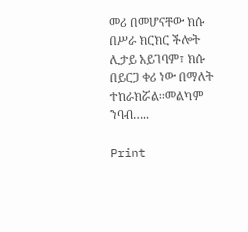መሪ በመሆናቸው ክሱ በሥራ ክርክር ችሎት ሊታይ አይገባም፣ ክሱ በይርጋ ቀሪ ነው በማለት ተከራክሯል፡፡መልካም ንባብ…..

Print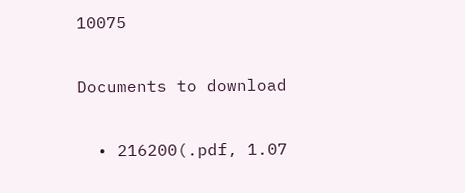10075

Documents to download

  • 216200(.pdf, 1.07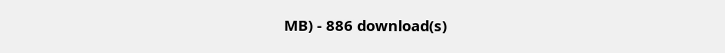MB) - 886 download(s)